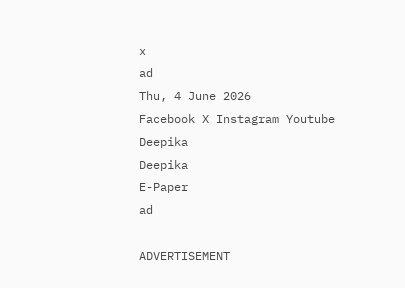x
ad
Thu, 4 June 2026
Facebook X Instagram Youtube
Deepika
Deepika
E-Paper
ad

ADVERTISEMENT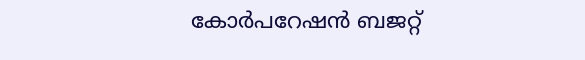കോർപറേഷൻ ബജറ്റ്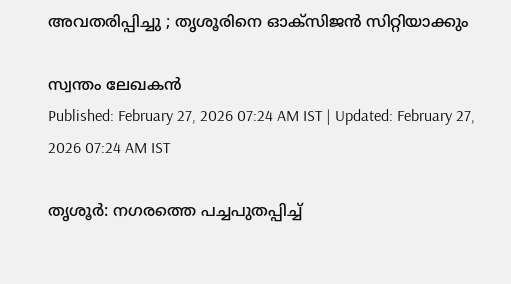അവതരിപ്പിച്ചു ; തൃശൂരിനെ ഓക്സിജൻ സിറ്റിയാക്കും

സ്വന്തം ലേഖകൻ
Published: February 27, 2026 07:24 AM IST | Updated: February 27, 2026 07:24 AM IST

തൃശൂർ: നഗരത്തെ പച്ചപുതപ്പിച്ച്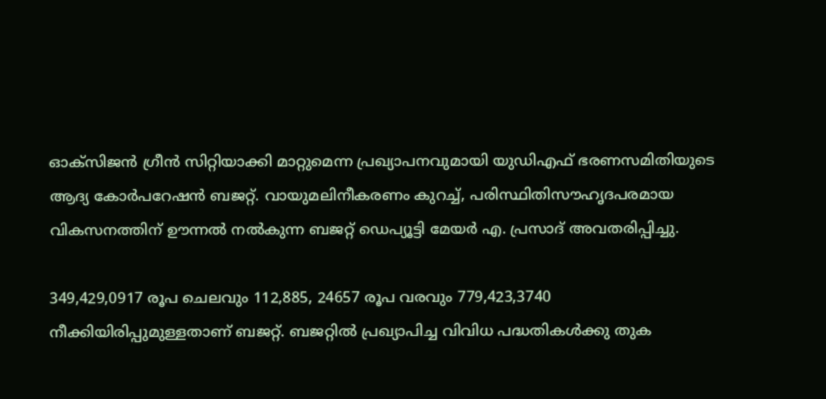ഓക്സിജൻ ഗ്രീൻ സിറ്റിയാക്കി മാറ്റുമെന്ന പ്രഖ്യാപനവുമായി യുഡിഎഫ് ഭരണസമിതിയുടെ ആദ്യ കോർപറേഷൻ ബജറ്റ്. വായുമലിനീകരണം കുറച്ച്, പരിസ്ഥിതിസൗഹൃദപരമായ വികസനത്തിന് ഊന്നൽ നൽകുന്ന ബജറ്റ് ഡെപ്യൂട്ടി മേയർ എ. പ്രസാദ് അവതരിപ്പിച്ചു.

349,429,0917 രൂപ ചെലവും 112,885, 24657 രൂപ വരവും 779,423,3740 നീക്കിയിരിപ്പുമുള്ളതാണ് ബജറ്റ്. ബജറ്റിൽ പ്രഖ്യാപിച്ച വിവിധ പദ്ധതികൾക്കു തുക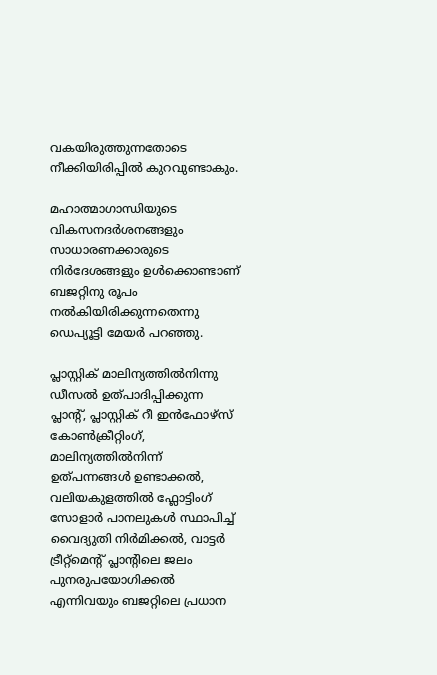വകയിരുത്തുന്നതോടെ നീക്കിയിരിപ്പിൽ കുറവുണ്ടാകും.

മഹാത്മാഗാന്ധിയുടെ വികസനദർശനങ്ങളും സാധാരണക്കാരുടെ നിർദേശങ്ങളും ഉൾക്കൊണ്ടാണ് ബജറ്റിനു രൂപം നൽകിയിരിക്കുന്നതെന്നു ഡെപ്യൂട്ടി മേയർ പറഞ്ഞു.

പ്ലാസ്റ്റിക് മാലിന്യത്തിൽനിന്നു ഡീസൽ ഉത്പാദിപ്പിക്കുന്ന പ്ലാന്‍റ്, പ്ലാസ്റ്റിക് റീ ഇൻഫോഴ്സ് കോൺക്രീറ്റിംഗ്, മാലിന്യത്തിൽനിന്ന് ഉത്പന്നങ്ങൾ ഉണ്ടാക്കൽ, വലിയകുളത്തിൽ ഫ്ലോട്ടിംഗ് സോളാർ പാനലുകൾ സ്ഥാപിച്ച് വൈദ്യുതി നിർമിക്കൽ, വാട്ടർ ട്രീറ്റ്മെന്‍റ് പ്ലാന്‍റിലെ ജലം പുനരുപയോഗിക്കൽ എന്നിവയും ബജറ്റിലെ പ്രധാന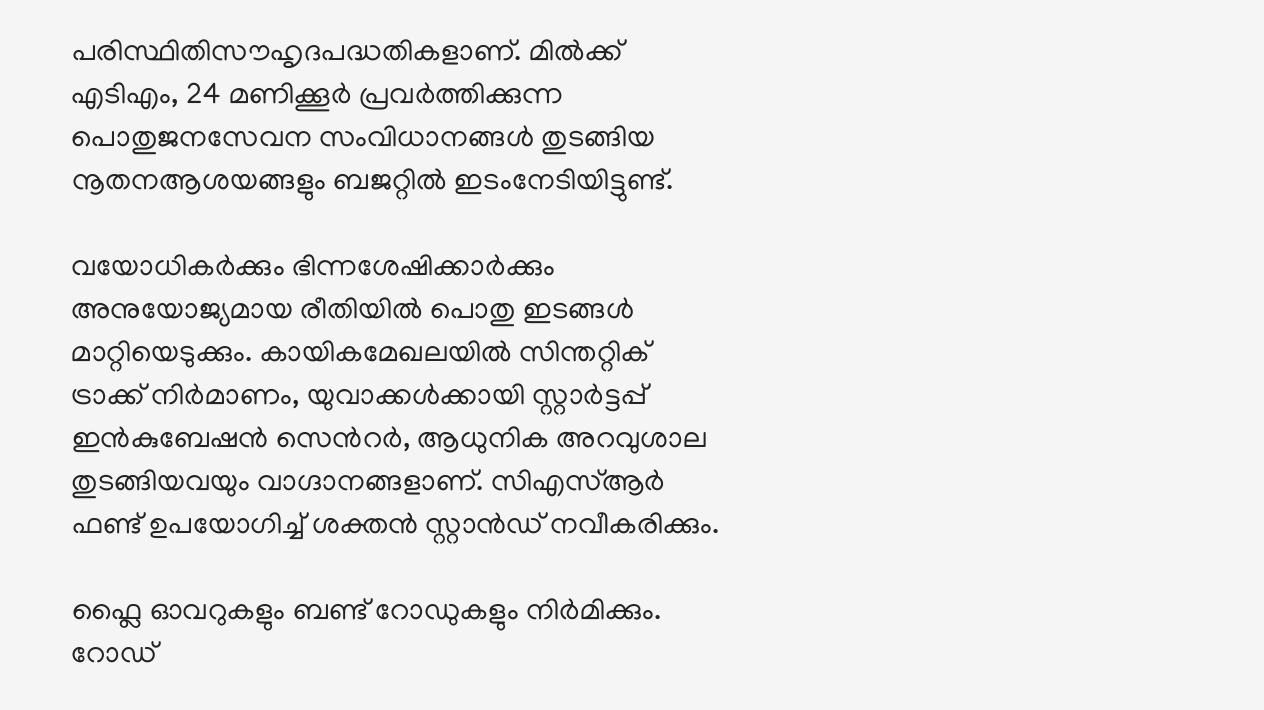പരിസ്ഥിതിസൗഹൃദപദ്ധതികളാണ്. മിൽക്ക് എടിഎം, 24 മണിക്കൂർ പ്രവർത്തിക്കുന്ന പൊതുജനസേവന സംവിധാനങ്ങൾ തുടങ്ങിയ നൂതനആശയങ്ങളും ബജറ്റിൽ ഇടംനേടിയിട്ടുണ്ട്.

വയോധികർക്കും ഭിന്നശേഷിക്കാർക്കും അനുയോജ്യമായ രീതിയിൽ പൊതു ഇടങ്ങൾ മാറ്റിയെടുക്കും. കായികമേഖലയിൽ സിന്തറ്റിക് ട്രാക്ക് നിർമാണം, യുവാക്കൾക്കായി സ്റ്റാർട്ടപ്പ് ഇൻകുബേഷൻ സെന്‍റർ, ആധുനിക അറവുശാല തുടങ്ങിയവയും വാഗ്ദാനങ്ങളാണ്. സിഎസ്ആർ ഫണ്ട് ഉപയോഗിച്ച് ശക്തൻ സ്റ്റാൻഡ് നവീകരിക്കും.

ഫ്ലൈ ഓവറുകളും ബണ്ട് റോഡുകളും നിർമിക്കും. റോഡ്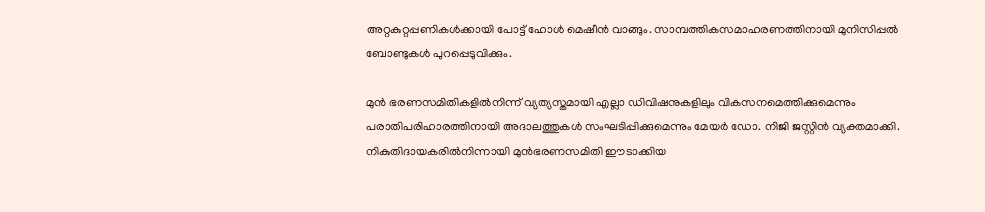അറ്റകുറ്റപ്പണികൾക്കായി പോട്ട് ഹോൾ മെഷീൻ വാങ്ങും. സാമ്പത്തികസമാഹരണത്തിനായി മുനിസിപ്പൽ ബോണ്ടുകൾ പുറപ്പെടുവിക്കും.

മുൻ ഭരണസമിതികളിൽനിന്ന് വ്യത്യസ്തമായി എല്ലാ ഡിവിഷനുകളിലും വികസനമെത്തിക്കുമെന്നും പരാതിപരിഹാരത്തിനായി അദാലത്തുകൾ സംഘടിപ്പിക്കുമെന്നും മേയർ ഡോ. നിജി ജസ്റ്റിൻ വ്യക്തമാക്കി.
നികുതിദായകരിൽനിന്നായി മുൻഭരണസമിതി ഈടാക്കിയ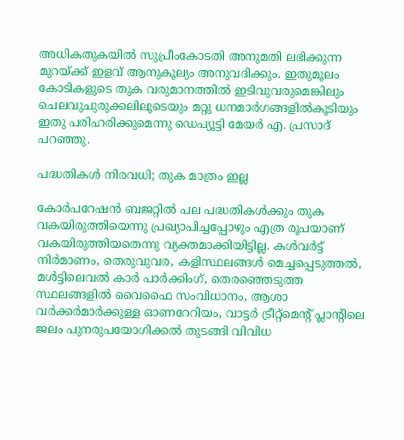അധികതുകയിൽ സുപ്രീംകോടതി അനുമതി ലഭിക്കുന്ന മുറയ്ക്ക് ഇളവ് ആനുകൂല്യം അനുവദിക്കും. ഇതുമൂലം കോടികളുടെ തുക വരുമാനത്തിൽ ഇടിവുവരുമെങ്കിലും ചെലവുചുരുക്കലിലൂടെയും മറ്റു ധനമാർഗങ്ങളിൽകൂടിയും ഇതു പരിഹരിക്കുമെന്നു ഡെപ്യൂട്ടി മേയർ എ. പ്രസാദ് പറഞ്ഞു.

പദ്ധതികൾ നിരവധി; തുക മാത്രം ഇല്ല

കോർപറേഷൻ ബജറ്റിൽ പല പദ്ധതികൾക്കും തുക വകയിരുത്തിയെന്നു പ്രഖ്യാപിച്ചപ്പോഴും എത്ര രൂപയാണ് വകയിരുത്തിയതെന്നു വ്യക്തമാക്കിയിട്ടില്ല. കൾവർട്ട് നിർമാണം, തെരുവുവര, കളിസ്ഥലങ്ങൾ മെച്ചപ്പെടുത്തൽ, മൾട്ടിലെവൽ കാർ പാർക്കിംഗ്, തെരഞ്ഞെടുത്ത സ്ഥലങ്ങളിൽ വൈഫൈ സംവിധാനം, ആശാ വർക്കർമാർക്കുള്ള ഓണറേറിയം, വാട്ടർ ട്രീറ്റ്മെന്‍റ് പ്ലാന്‍റിലെ ജലം പുനരുപയോഗിക്കൽ തുടങ്ങി വിവിധ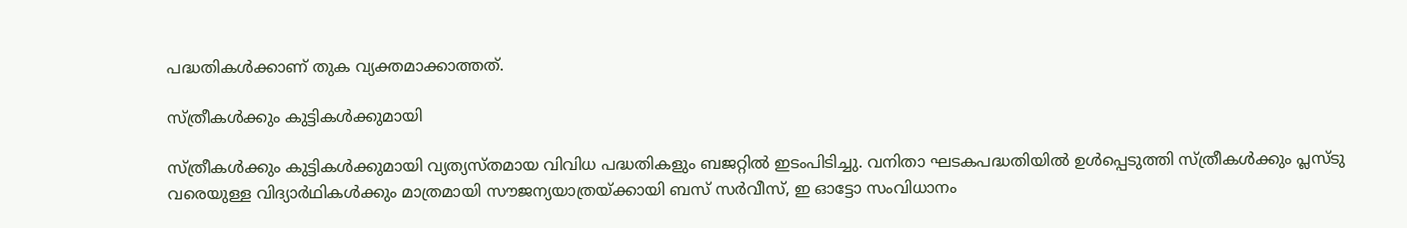പദ്ധതികൾക്കാണ് തുക വ്യക്തമാക്കാത്തത്.

സ്ത്രീകൾക്കും കുട്ടികൾക്കുമായി

സ്ത്രീകൾക്കും കുട്ടികൾക്കുമായി വ്യത്യസ്തമായ വിവിധ പദ്ധതികളും ബജറ്റിൽ ഇടംപിടിച്ചു. വനിതാ ഘടകപദ്ധതിയിൽ ഉൾപ്പെടുത്തി സ്ത്രീകൾക്കും പ്ലസ്ടു വരെയുള്ള വിദ്യാർഥികൾക്കും മാത്രമായി സൗജന്യയാത്രയ്ക്കായി ബസ് സർവീസ്, ഇ ഓട്ടോ സംവിധാനം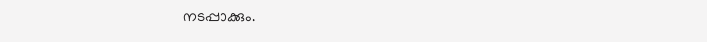നടപ്പാക്കും.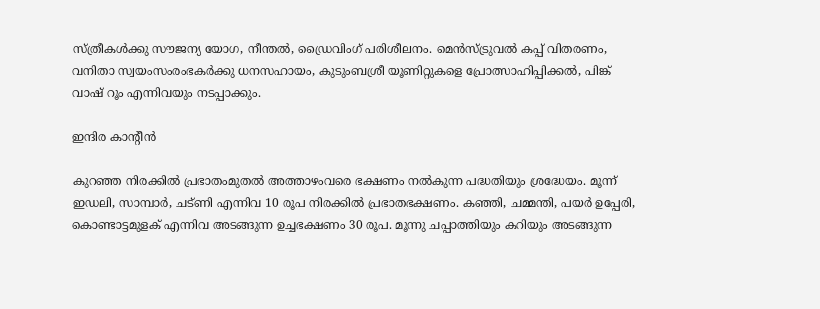സ്ത്രീകൾക്കു സൗജന്യ യോഗ, നീന്തൽ, ഡ്രൈവിംഗ് പരിശീലനം. മെൻസ്ട്രുവൽ കപ്പ് വിതരണം, വനിതാ സ്വയംസംരംഭകർക്കു ധനസഹായം, കുടുംബശ്രീ യൂണിറ്റുകളെ പ്രോത്സാഹിപ്പിക്കൽ, പിങ്ക് വാഷ് റൂം എന്നിവയും നടപ്പാക്കും.

ഇന്ദിര കാന്‍റീൻ

കുറഞ്ഞ നിരക്കിൽ പ്രഭാതംമുതൽ അത്താഴംവരെ ഭക്ഷണം നൽകുന്ന പദ്ധതിയും ശ്രദ്ധേയം. മൂന്ന് ഇഡലി, സാമ്പാർ, ചട്ണി എന്നിവ 10 രൂപ നിരക്കിൽ പ്രഭാതഭക്ഷണം. കഞ്ഞി, ചമ്മന്തി, പയർ ഉപ്പേരി, കൊണ്ടാട്ടമുളക് എന്നിവ അടങ്ങുന്ന ഉച്ചഭക്ഷണം 30 രൂപ. മൂന്നു ചപ്പാത്തിയും കറിയും അടങ്ങുന്ന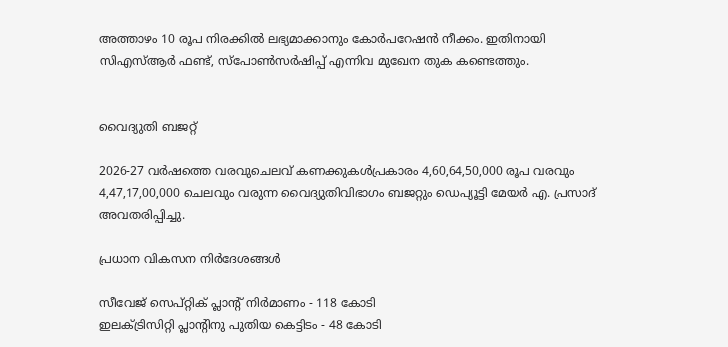അത്താഴം 10 രൂപ നിരക്കിൽ ലഭ്യമാക്കാനും കോർപറേഷൻ നീക്കം. ഇതിനായി സിഎസ്ആർ ഫണ്ട്, സ്പോൺസർഷിപ്പ് എന്നിവ മുഖേന തുക കണ്ടെത്തും.


വൈദ്യുതി ബജറ്റ്

2026-27 വർഷത്തെ വരവുചെലവ് കണക്കുകൾപ്രകാരം 4,60,64,50,000 രൂപ വരവും 4,47,17,00,000 ചെലവും വരുന്ന വൈദ്യുതിവിഭാഗം ബജറ്റും ഡെപ്യൂട്ടി മേയർ എ. പ്രസാദ് അവതരിപ്പിച്ചു.

പ്രധാന വികസന നിർദേശങ്ങൾ

സീവേജ് സെപ്റ്റിക് പ്ലാന്‍റ് നിർമാണം - 118 കോടി
ഇലക്ട്രിസിറ്റി പ്ലാന്‍റിനു പുതിയ കെട്ടിടം - 48 കോടി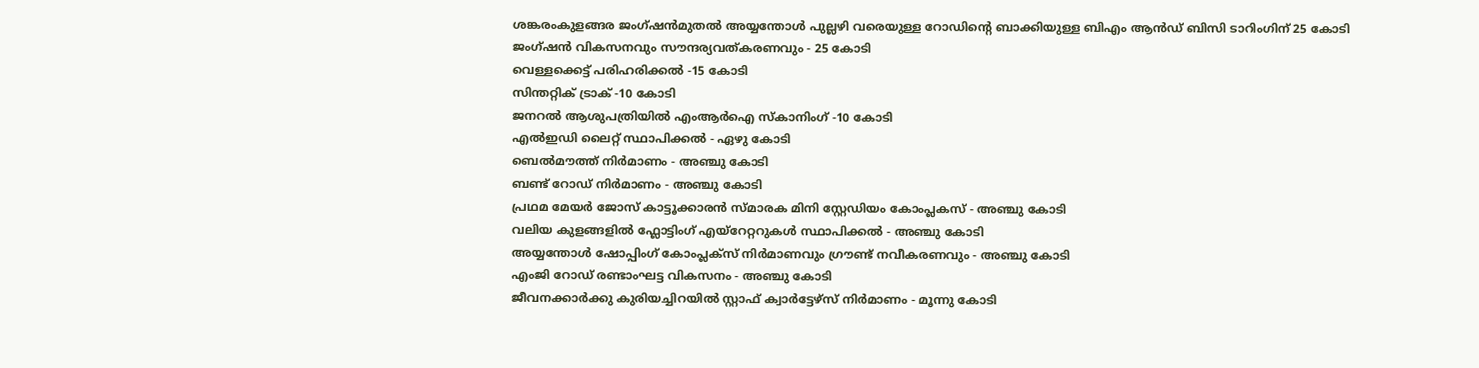ശങ്കരംകുളങ്ങര ജംഗ്ഷൻമുതൽ അയ്യന്തോൾ പുല്ലഴി വരെയുള്ള റോഡിന്‍റെ ബാക്കിയുള്ള ബിഎം ആൻഡ് ബിസി ടാറിംഗിന് 25 കോടി
ജംഗ്ഷൻ വികസനവും സൗന്ദര്യവത്കരണവും - 25 കോടി
വെള്ളക്കെട്ട് പരിഹരിക്കൽ -15 കോടി
സിന്തറ്റിക് ട്രാക് -10 കോടി
ജനറൽ ആശുപത്രിയിൽ എംആർഐ സ്കാനിംഗ് -10 കോടി
എൽഇഡി ലൈറ്റ് സ്ഥാപിക്കൽ - ഏഴു കോടി
ബെൽമൗത്ത് നിർമാണം - അഞ്ചു കോടി
ബണ്ട് റോഡ് നിർമാണം - അഞ്ചു കോടി
പ്രഥമ മേയർ ജോസ് കാട്ടൂക്കാരൻ സ്മാരക മിനി സ്റ്റേഡിയം കോംപ്ലകസ് - അഞ്ചു കോടി
വലിയ കുളങ്ങളിൽ ഫ്ലോട്ടിംഗ് എയ്റേറ്ററുകൾ സ്ഥാപിക്കൽ - അഞ്ചു കോടി
അയ്യന്തോൾ ഷോപ്പിംഗ് കോംപ്ലക്സ് നിർമാണവും ഗ്രൗണ്ട് നവീകരണവും - അഞ്ചു കോടി
എംജി റോഡ് രണ്ടാംഘട്ട വികസനം - അഞ്ചു കോടി
ജീവനക്കാർക്കു കുരിയച്ചിറയിൽ സ്റ്റാഫ് ക്വാർട്ടേഴ്സ് നിർമാണം - മൂന്നു കോടി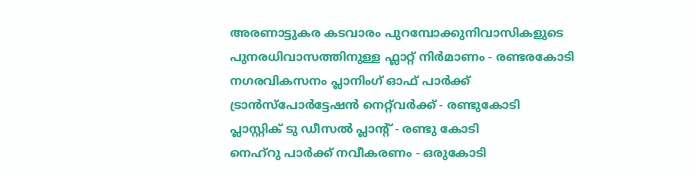അരണാട്ടുകര കടവാരം പുറമ്പോക്കുനിവാസികളുടെ പുനരധിവാസത്തിനുള്ള ഫ്ലാറ്റ് നിർമാണം - രണ്ടരകോടി
നഗരവികസനം പ്ലാനിംഗ് ഓഫ് പാർക്ക് ട്രാൻസ്പോർട്ടേഷൻ നെറ്റ്‌വർക്ക് - രണ്ടുകോടി
പ്ലാസ്റ്റിക് ടു ഡീസൽ പ്ലാന്‍റ് - രണ്ടു കോടി
നെഹ്റു പാർക്ക് നവീകരണം - ഒരുകോടി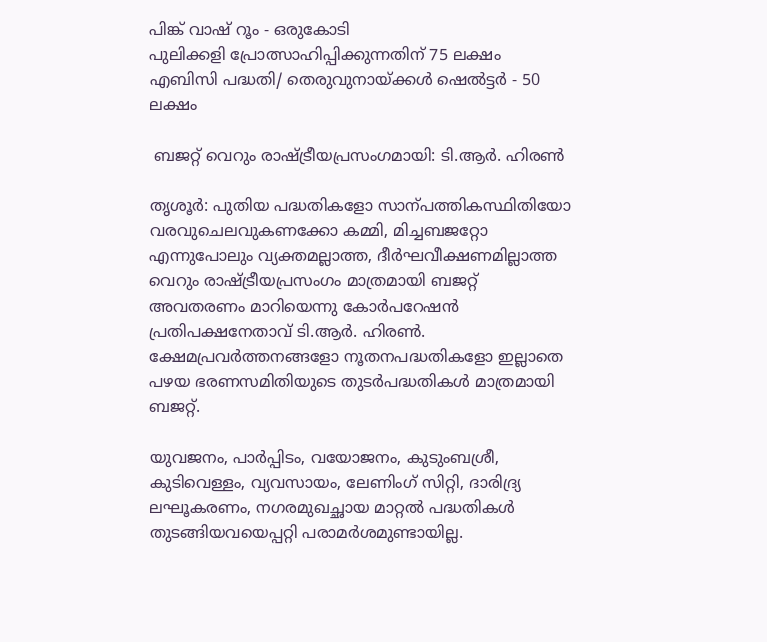പിങ്ക് വാഷ് റൂം - ഒരുകോടി
പുലിക്കളി പ്രോത്സാഹിപ്പിക്കുന്നതിന് 75 ലക്ഷം
എബിസി പദ്ധതി/ തെരുവുനായ്ക്കൾ ഷെൽട്ടർ - 50 ലക്ഷം

 ബജറ്റ് വെറും രാഷ്ട്രീയപ്രസംഗമായി: ടി.ആർ. ഹിരണ്‍

തൃശൂർ: പുതിയ പദ്ധതികളോ സാന്പത്തികസ്ഥിതിയോ വരവുചെലവുകണക്കോ കമ്മി, മിച്ചബജറ്റോ എന്നുപോലും വ്യക്തമല്ലാത്ത, ദീർഘവീക്ഷണമില്ലാത്ത വെറും രാഷ്ട്രീയപ്രസംഗം മാത്രമായി ബജറ്റ് അവതരണം മാറിയെന്നു കോർപറേഷൻ പ്രതിപക്ഷനേതാവ് ടി.ആർ. ഹിരണ്‍. ക്ഷേമപ്രവർത്തനങ്ങളോ നൂതനപദ്ധതികളോ ഇല്ലാതെ പഴയ ഭരണസമിതിയുടെ തുടർപദ്ധതികൾ മാത്രമായി ബജറ്റ്.

യുവജനം, പാർപ്പിടം, വയോജനം, കുടുംബശ്രീ, കുടിവെള്ളം, വ്യവസായം, ലേണിംഗ് സിറ്റി, ദാരിദ്ര്യ ലഘൂകരണം, നഗരമുഖച്ഛായ മാറ്റൽ പദ്ധതികൾ തുടങ്ങിയവയെപ്പറ്റി പരാമർശമുണ്ടായില്ല.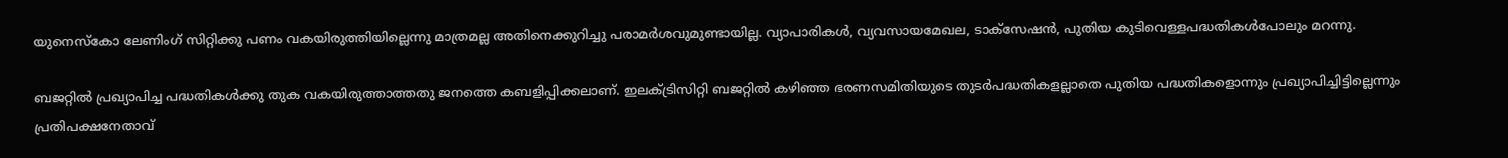യുനെസ്കോ ലേണിംഗ് സിറ്റിക്കു പണം വകയിരുത്തിയില്ലെന്നു മാത്രമല്ല അതിനെക്കുറിച്ചു പരാമർശവുമുണ്ടായില്ല. വ്യാപാരികൾ, വ്യവസായമേഖല, ടാക്സേഷൻ, പുതിയ കുടിവെള്ളപദ്ധതികൾപോലും മറന്നു.

ബജറ്റിൽ പ്രഖ്യാപിച്ച പദ്ധതികൾക്കു തുക വകയിരുത്താത്തതു ജനത്തെ കബളിപ്പിക്കലാണ്. ഇലക്ട്രിസിറ്റി ബജറ്റിൽ കഴിഞ്ഞ ഭരണസമിതിയുടെ തുടർപദ്ധതികളല്ലാതെ പുതിയ പദ്ധതികളൊന്നും പ്രഖ്യാപിച്ചിട്ടില്ലെന്നും പ്രതിപക്ഷനേതാവ്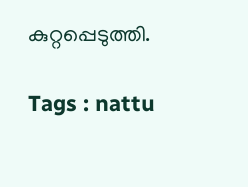കുറ്റപ്പെടുത്തി.

Tags : nattu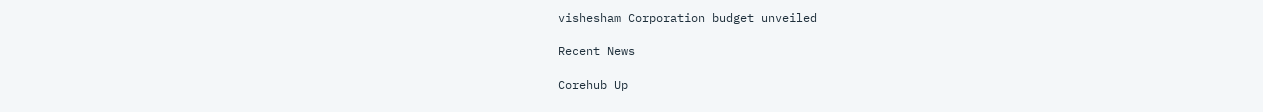vishesham Corporation budget unveiled

Recent News

Corehub Up